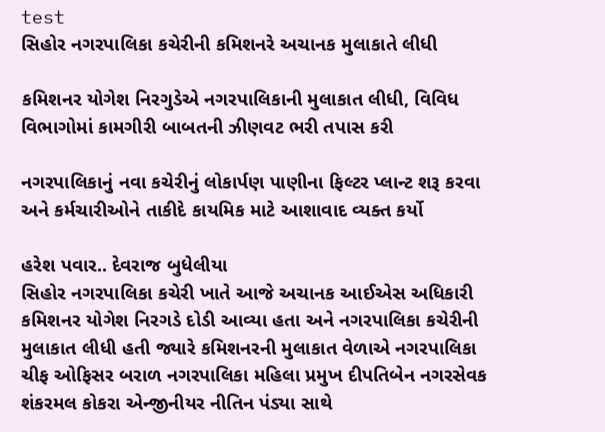test
સિહોર નગરપાલિકા કચેરીની કમિશનરે અચાનક મુલાકાતે લીધી

કમિશનર યોગેશ નિરગુડેએ નગરપાલિકાની મુલાકાત લીધી, વિવિધ વિભાગોમાં કામગીરી બાબતની ઝીણવટ ભરી તપાસ કરી

નગરપાલિકાનું નવા કચેરીનું લોકાર્પણ પાણીના ફિલ્ટર પ્લાન્ટ શરૂ કરવા અને કર્મચારીઓને તાકીદે કાયમિક માટે આશાવાદ વ્યક્ત કર્યો

હરેશ પવાર.. દેવરાજ બુધેલીયા
સિહોર નગરપાલિકા કચેરી ખાતે આજે અચાનક આઈએસ અધિકારી કમિશનર યોગેશ નિરગડે દોડી આવ્યા હતા અને નગરપાલિકા કચેરીની મુલાકાત લીધી હતી જ્યારે કમિશનરની મુલાકાત વેળાએ નગરપાલિકા ચીફ ઓફિસર બરાળ નગરપાલિકા મહિલા પ્રમુખ દીપતિબેન નગરસેવક શંકરમલ કોકરા એન્જીનીયર નીતિન પંડ્યા સાથે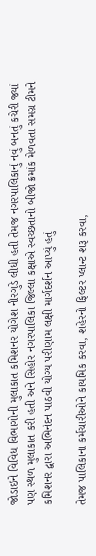જોડાઇને વિવિધ વિભાગોની મુલાકાત કમિશનર યોગેશ નીરગુડે લીધી હતી તેમજ નગરપાલિકાનું નવું બનતું કચેરી જ્યાં પણ સ્થળ મુલાકાત કરી હતી અને સિહોર નગરપાલિકા જિલ્લા કક્ષાએ સ્વચ્છતાનો બીજો ક્રમાંક મેળવતા સમગ્ર ટીમને કમિશનર દ્વારા અભિનંદન પાઠવી યોગ્ય પરીણામ લક્ષી માર્ગદર્શન આપ્યું હતું

તેમજ પાલિકાના કર્મચારીઓને કાયમિક કરવા, શહેરનો ફિલ્ટર પ્લાન્ટ શરૂ કરવા,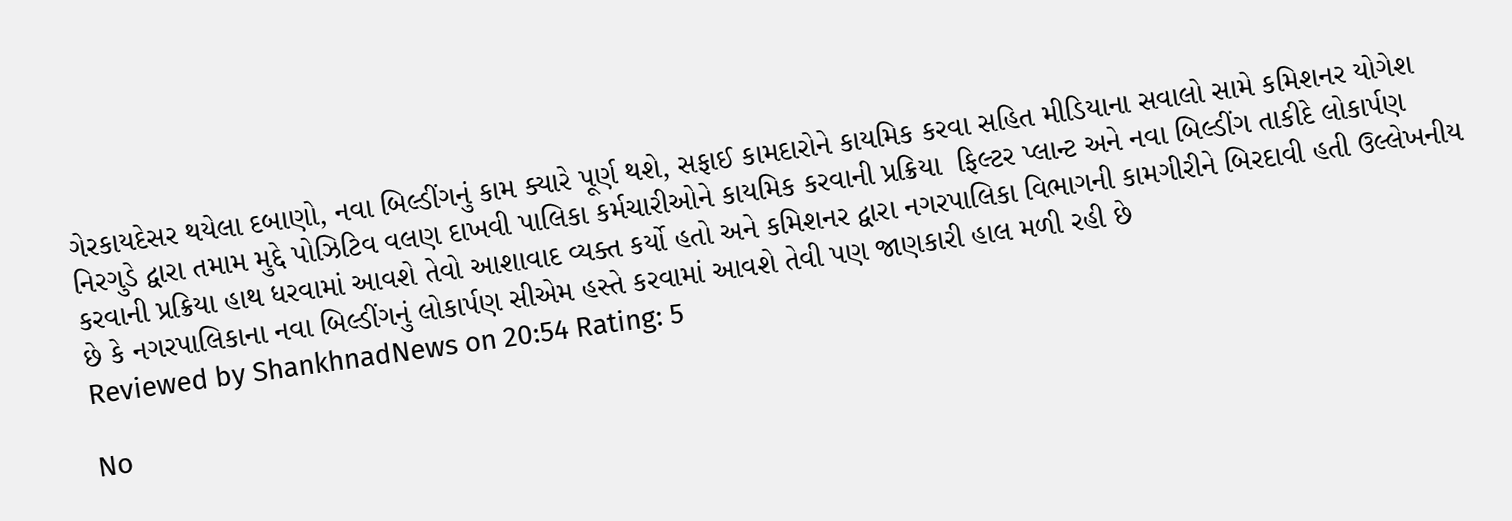ગેરકાયદેસર થયેલા દબાણો, નવા બિલ્ડીંગનું કામ ક્યારે પૂર્ણ થશે, સફાઈ કામદારોને કાયમિક કરવા સહિત મીડિયાના સવાલો સામે કમિશનર યોગેશ નિરગુડે દ્વારા તમામ મુદ્દે પોઝિટિવ વલણ દાખવી પાલિકા કર્મચારીઓને કાયમિક કરવાની પ્રક્રિયા  ફિલ્ટર પ્લાન્ટ અને નવા બિલ્ડીંગ તાકીદે લોકાર્પણ કરવાની પ્રક્રિયા હાથ ધરવામાં આવશે તેવો આશાવાદ વ્યક્ત કર્યો હતો અને કમિશનર દ્વારા નગરપાલિકા વિભાગની કામગીરીને બિરદાવી હતી ઉલ્લેખનીય છે કે નગરપાલિકાના નવા બિલ્ડીંગનું લોકાર્પણ સીએમ હસ્તે કરવામાં આવશે તેવી પણ જાણકારી હાલ મળી રહી છે
Reviewed by ShankhnadNews on 20:54 Rating: 5

No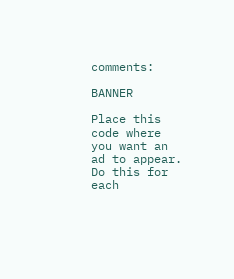comments:

BANNER

Place this code where you want an ad to appear. Do this for each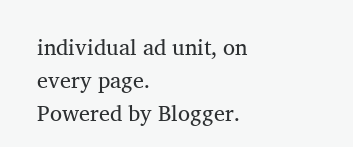individual ad unit, on every page.
Powered by Blogger.